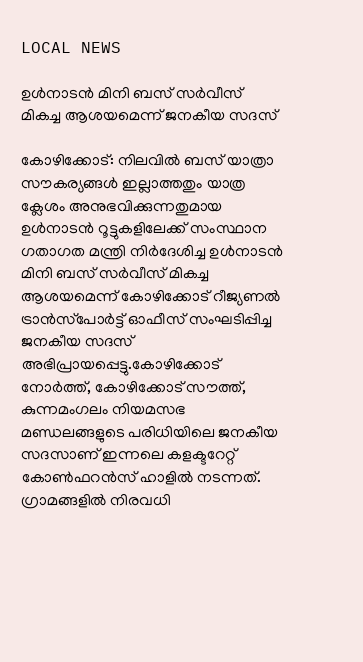LOCAL NEWS

ഉൾനാടൻ മിനി ബസ്‌ സർവീസ് മികച്ച ആശയമെന്ന് ജനകീയ സദസ്

കോഴിക്കോട്: നിലവിൽ ബസ് യാത്രാ സൗകര്യങ്ങൾ ഇല്ലാത്തതും യാത്ര ക്ലേശം അനുഭവിക്കുന്നതുമായ ഉൾനാടൻ റൂട്ടുകളിലേക്ക് സംസ്ഥാന ഗതാഗത മന്ത്രി നിർദേശിച്ച ഉൾനാടൻ മിനി ബസ്‌ സർവീസ് മികച്ച ആശയമെന്ന് കോഴിക്കോട് റീജ്യണൽ ട്രാൻസ്‌പോർട്ട് ഓഫീസ് സംഘടിപ്പിച്ച ജനകീയ സദസ് അഭിപ്രായപ്പെട്ടു.കോഴിക്കോട് നോർത്ത്, കോഴിക്കോട് സൗത്ത്, കുന്നമംഗലം നിയമസഭ മണ്ഡലങ്ങളുടെ പരിധിയിലെ ജനകീയ സദസാണ് ഇന്നലെ കളക്ടറേറ്റ് കോൺഫറൻസ് ഹാളിൽ നടന്നത്. ഗ്രാമങ്ങളിൽ നിരവധി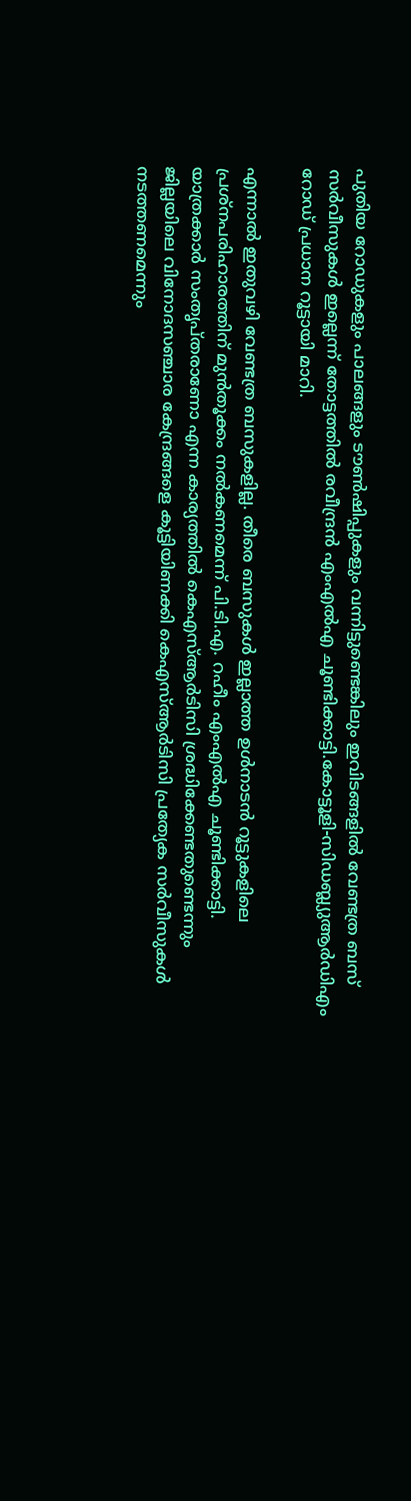പുതിയ റോഡുകളും പാലങ്ങളും ടൗൺഷിപ്പുകളും വന്നിട്ടുണ്ടെങ്കിലും ഇവിടങ്ങളിൽ വേണ്ടത്ര ബസ് സർവീസുകൾ ഇല്ലെന്ന് തോട്ടത്തിൽ രവീന്ദ്രൻ എംഎൽഎ ചൂണ്ടിക്കാട്ടി.കോട്ടൂളി-സിഡബ്ല്യുആർഡിഎം റോഡ് പ്രധാന റൂട്ടായി മാറി.

എന്നാൽ ഇതുവഴി വേണ്ടത്ര ബസുകളില്ല. തീരെ ബസുകൾ ഇല്ലാത്ത ഉൾനാടൻ റൂട്ടുകളിലെ പ്രശ്നപരിഹാരത്തിന് മുൻതൂക്കം നൽകണമെന്ന് പി.ടി.എ. റഹീം എംഎൽഎ ചൂണ്ടിക്കാട്ടി. യാത്രക്കാർ സംതൃപ്തരാണോ എന്ന കാര്യത്തിൽ കെഎസ്ആർടിസി ശ്രദ്ധിക്കേണ്ടതുണ്ടെന്നും ജില്ലയിലെ വിനോദസഞ്ചാര കേന്ദ്രങ്ങളെ കൂട്ടിയിണക്കി കെഎസ്ആർടിസി പ്രത്യേക സർവീസുകൾ നടത്തണമെന്നും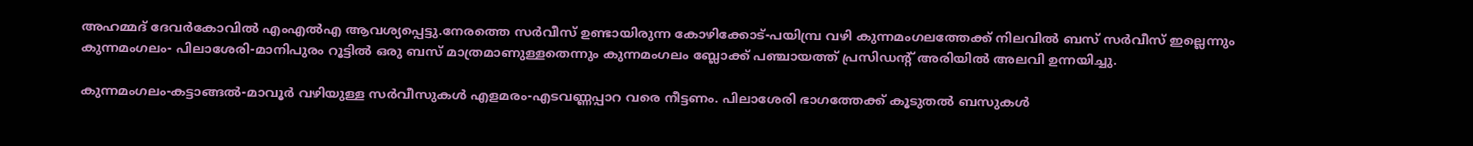അഹമ്മദ് ദേവർകോവിൽ എംഎൽഎ ആവശ്യപ്പെട്ടു.നേരത്തെ സർവീസ് ഉണ്ടായിരുന്ന കോഴിക്കോട്-പയിമ്പ്ര വഴി കുന്നമംഗലത്തേക്ക് നിലവിൽ ബസ് സർവീസ് ഇല്ലെന്നും കുന്നമംഗലം- പിലാശേരി-മാനിപുരം റൂട്ടിൽ ഒരു ബസ് മാത്രമാണുള്ളതെന്നും കുന്നമംഗലം ബ്ലോക്ക് പഞ്ചായത്ത് പ്രസിഡന്‍റ് അരിയിൽ അലവി ഉന്നയിച്ചു.

കുന്നമംഗലം-കട്ടാങ്ങൽ-മാവൂർ വഴിയുള്ള സർവീസുകൾ എളമരം-എടവണ്ണപ്പാറ വരെ നീട്ടണം. പിലാശേരി ഭാഗത്തേക്ക് കൂടുതൽ ബസുകൾ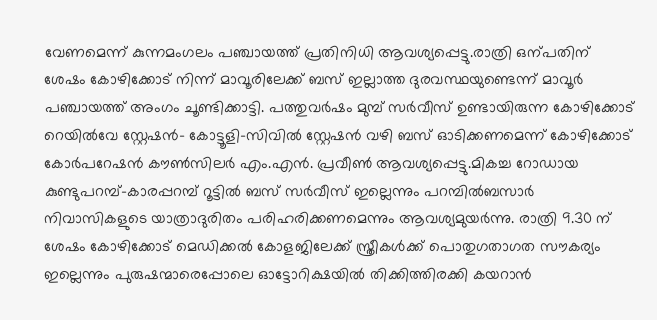വേണമെന്ന് കുന്നമംഗലം പഞ്ചായത്ത് പ്രതിനിധി ആവശ്യപ്പെട്ടു.രാത്രി ഒന്പതിന് ശേഷം കോഴിക്കോട് നിന്ന് മാവൂരിലേക്ക് ബസ് ഇല്ലാത്ത ദുരവസ്ഥയുണ്ടെന്ന് മാവൂർ പഞ്ചായത്ത് അംഗം ചൂണ്ടിക്കാട്ടി. പത്തുവർഷം മുമ്പ് സർവീസ് ഉണ്ടായിരുന്ന കോഴിക്കോട് റെയിൽവേ സ്റ്റേഷൻ- കോട്ടൂളി-സിവിൽ സ്റ്റേഷൻ വഴി ബസ് ഓടിക്കണമെന്ന് കോഴിക്കോട് കോർപറേഷൻ കൗൺസിലർ എം.എൻ. പ്രവീൺ ആവശ്യപ്പെട്ടു.മികച്ച റോഡായ കുണ്ടുപറമ്പ്-കാരപ്പറമ്പ് റൂട്ടിൽ ബസ് സർവീസ് ഇല്ലെന്നും പറമ്പിൽബസാർ നിവാസികളുടെ യാത്രാദുരിതം പരിഹരിക്കണമെന്നും ആവശ്യമുയർന്നു. രാത്രി 9.30 ന് ശേഷം കോഴിക്കോട് മെഡിക്കൽ കോളജിലേക്ക് സ്ത്രീകൾക്ക് പൊതുഗതാഗത സൗകര്യം ഇല്ലെന്നും പുരുഷന്മാരെപ്പോലെ ഓട്ടോറിക്ഷയിൽ തിക്കിത്തിരക്കി കയറാൻ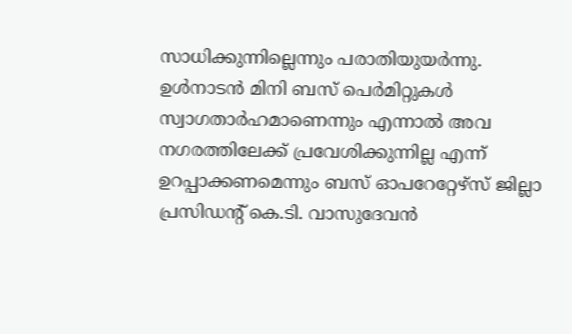സാധിക്കുന്നില്ലെന്നും പരാതിയുയർന്നു. ഉൾനാടൻ മിനി ബസ് പെർമിറ്റുകൾ സ്വാഗതാർഹമാണെന്നും എന്നാൽ അവ നഗരത്തിലേക്ക് പ്രവേശിക്കുന്നില്ല എന്ന് ഉറപ്പാക്കണമെന്നും ബസ് ഓപറേറ്റേഴ്സ് ജില്ലാ പ്രസിഡന്‍റ് കെ.ടി. വാസുദേവൻ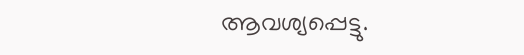ആവശ്യപ്പെട്ടു.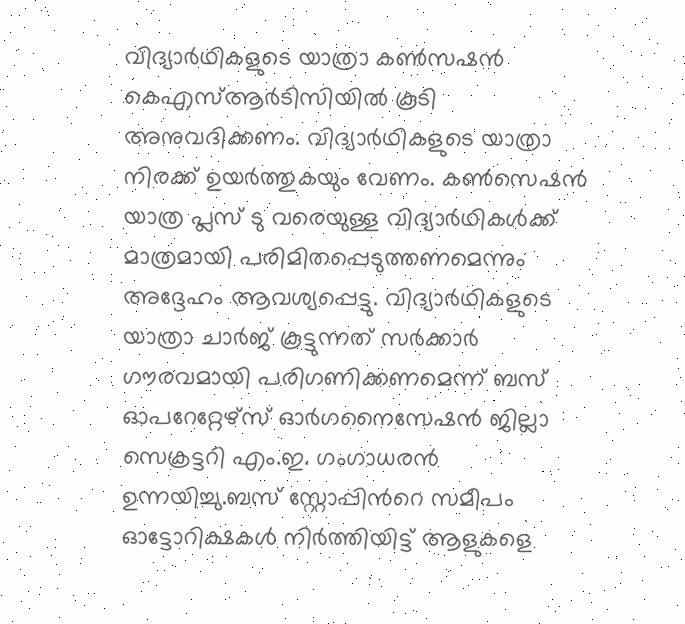വിദ്യാർഥികളുടെ യാത്രാ കൺസഷൻ കെഎസ്ആർടിസിയിൽ കൂടി അനുവദിക്കണം. വിദ്യാർഥികളുടെ യാത്രാ നിരക്ക് ഉയർത്തുകയും വേണം. കൺസെഷൻ യാത്ര പ്ലസ് ടു വരെയുള്ള വിദ്യാർഥികൾക്ക് മാത്രമായി പരിമിതപ്പെടുത്തണമെന്നും അദ്ദേഹം ആവശ്യപ്പെട്ടു. വിദ്യാർഥികളുടെ യാത്രാ ചാർജ് കൂട്ടുന്നത് സർക്കാർ ഗൗരവമായി പരിഗണിക്കണമെന്ന് ബസ് ഓപറേറ്റേഴ്സ് ഓർഗനൈസേഷൻ ജില്ലാ സെക്രട്ടറി എം.ഇ. ഗംഗാധരൻ ഉന്നയിച്ചു.ബസ് സ്റ്റോപ്പിന്‍റെ സമീപം ഓട്ടോറിക്ഷകൾ നിർത്തിയിട്ട് ആളുകളെ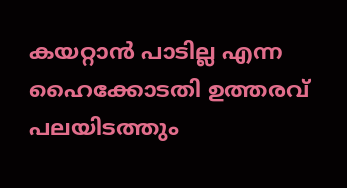കയറ്റാൻ പാടില്ല എന്ന ഹൈക്കോടതി ഉത്തരവ് പലയിടത്തും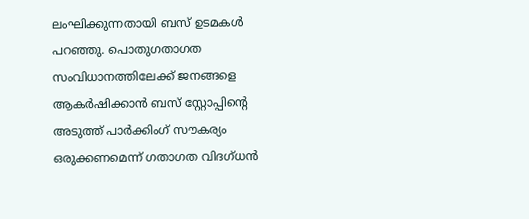ലംഘിക്കുന്നതായി ബസ് ഉടമകൾ പറഞ്ഞു. പൊതുഗതാഗത സംവിധാനത്തിലേക്ക് ജനങ്ങളെ ആകർഷിക്കാൻ ബസ് സ്റ്റോപ്പിന്‍റെ അടുത്ത് പാർക്കിംഗ് സൗകര്യം ഒരുക്കണമെന്ന് ഗതാഗത വിദഗ്ധൻ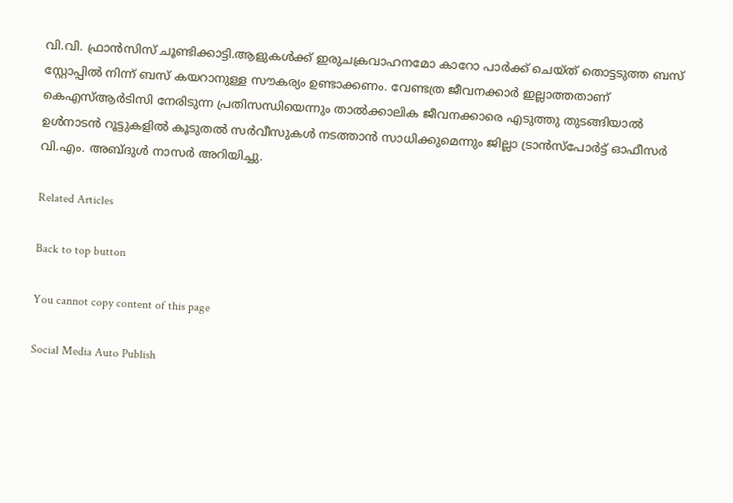വി.വി. ഫ്രാൻസിസ് ചൂണ്ടിക്കാട്ടി.ആളുകൾക്ക് ഇരുചക്രവാഹനമോ കാറോ പാർക്ക് ചെയ്ത് തൊട്ടടുത്ത ബസ് സ്റ്റോപ്പിൽ നിന്ന് ബസ് കയറാനുള്ള സൗകര്യം ഉണ്ടാക്കണം. വേണ്ടത്ര ജീവനക്കാർ ഇല്ലാത്തതാണ് കെഎസ്ആർടിസി നേരിടുന്ന പ്രതിസന്ധിയെന്നും താൽക്കാലിക ജീവനക്കാരെ എടുത്തു തുടങ്ങിയാൽ ഉൾനാടൻ റൂട്ടുകളിൽ കൂടുതൽ സർവീസുകൾ നടത്താൻ സാധിക്കുമെന്നും ജില്ലാ ട്രാൻസ്പോർട്ട് ഓഫീസർ വി.എം. അബ്ദുൾ നാസർ അറിയിച്ചു.

Related Articles

Back to top button

You cannot copy content of this page

Social Media Auto Publish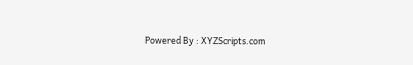Powered By : XYZScripts.com